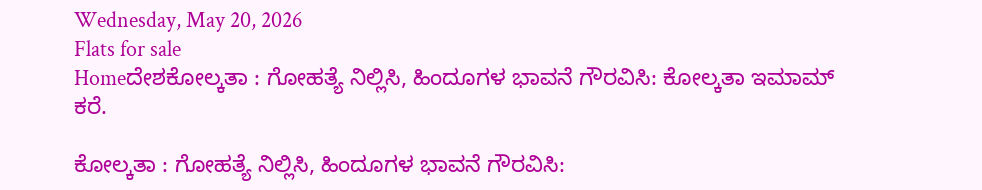Wednesday, May 20, 2026
Flats for sale
Homeದೇಶಕೋಲ್ಕತಾ : ಗೋಹತ್ಯೆ ನಿಲ್ಲಿಸಿ, ಹಿಂದೂಗಳ ಭಾವನೆ ಗೌರವಿಸಿ: ಕೋಲ್ಕತಾ ಇಮಾಮ್ ಕರೆ.

ಕೋಲ್ಕತಾ : ಗೋಹತ್ಯೆ ನಿಲ್ಲಿಸಿ, ಹಿಂದೂಗಳ ಭಾವನೆ ಗೌರವಿಸಿ: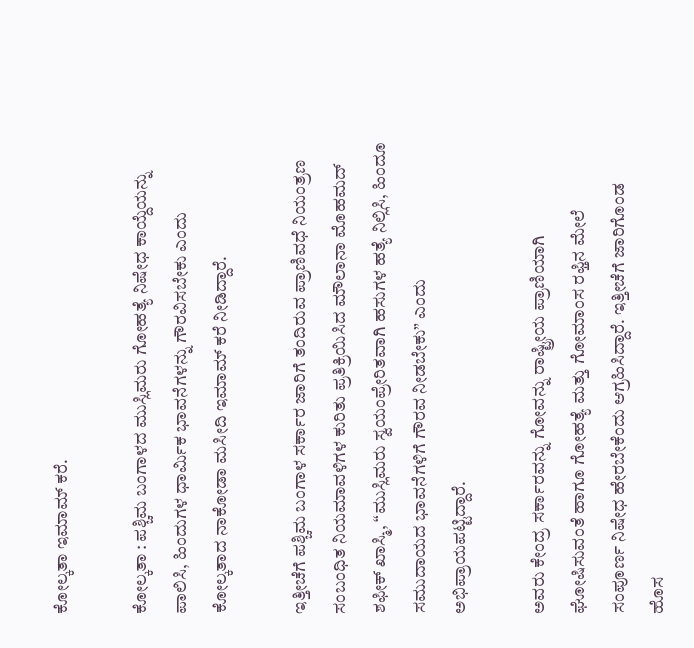ಕೋಲ್ಕತಾ ಇಮಾಮ್ ಕರೆ.

ಕೋಲ್ಕತಾ : ಪಶ್ಚಿಮ ಬಂಗಾಳದ ಮುಸ್ಲಿಮರು ಗೋಹತ್ಯೆ ನಿಷೇಧ ಕಾಯ್ದೆಯನ್ನು ಪಾಲಿಸಿ, ಹಿಂದುಗಳ ಧಾರ್ಮಿಕ ಭಾವನೆಗಳನ್ನು ಗೌರವಿಸಬೇಕು ಎಂದು ಕೋಲ್ಕತಾದ ನಾಕೋಡಾ ಮಸೀದಿ ಇಮಾಮ್ ಕರೆ ನೀಡಿದ್ದಾರೆ.

ಇತ್ತೀಚೆಗೆ ಪಶ್ಚಿಮ ಬಂಗಾಳ ಸರ್ಕಾರ ಜಾರಿಗೆ ತಂದಿರುವ ಪ್ರಾಣಿವಧೆ ನಿಯಂತ್ರಣ ಸಂಬಂಧಿತ ನಿಯಮಾವಳಿಗಳ ಕುರಿತು ಪ್ರತಿಕ್ರಿಯಿಸಿದ ಮೌಲಾನಾ ಮೊಹಮದ್ ಶಫೀಕ್ ಖಾಸ್ಮಿ, “ಮುಸ್ಲಿಮರು ಸ್ವಯಂಪ್ರೇರಿತವಾಗಿ ಹಸುಗಳ ಹತ್ಯೆ ನಿಲ್ಲಿಸಿ, ಹಿಂದೂ ಸಮುದಾಯದ ಭಾವನೆಗಳಿಗೆ ಗೌರವ ನೀಡಬೇಕು” ಎಂದು ಅಭಿಪ್ರಾಯಪಟ್ಟಿದ್ದಾರೆ.

ಅವರು ಕೇಂದ್ರ ಸರ್ಕಾರವನ್ನು ಗೋವನ್ನು ರಾಷ್ಟ್ರೀಯ ಪ್ರಾಣಿಯಾಗಿ ಘೋಷಿಸುವಂತೆ ಹಾಗೂ ಗೋಹತ್ಯೆ ಮತ್ತು ಗೋಮಾಂಸ ರಫ್ತಿನ ಮೇಲೆ ಸಂಪೂರ್ಣ ನಿಷೇಧ ಹೇರಬೇಕೆಂದು ಆಗ್ರಹಿಸಿದ್ದಾರೆ. ಇತ್ತೀಚೆಗೆ ಜಾರಿಗೊಂಡ ಹೊಸ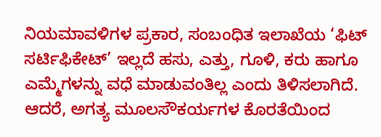ನಿಯಮಾವಳಿಗಳ ಪ್ರಕಾರ, ಸಂಬಂಧಿತ ಇಲಾಖೆಯ ‘ಫಿಟ್ ಸರ್ಟಿಫಿಕೇಟ್’ ಇಲ್ಲದೆ ಹಸು, ಎತ್ತು, ಗೂಳಿ, ಕರು ಹಾಗೂ ಎಮ್ಮೆಗಳನ್ನು ವಧೆ ಮಾಡುವಂತಿಲ್ಲ ಎಂದು ತಿಳಿಸಲಾಗಿದೆ. ಆದರೆ, ಅಗತ್ಯ ಮೂಲಸೌಕರ್ಯಗಳ ಕೊರತೆಯಿಂದ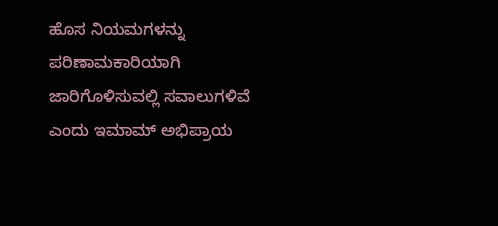ಹೊಸ ನಿಯಮಗಳನ್ನು ಪರಿಣಾಮಕಾರಿಯಾಗಿ ಜಾರಿಗೊಳಿಸುವಲ್ಲಿ ಸವಾಲುಗಳಿವೆ ಎಂದು ಇಮಾಮ್ ಅಭಿಪ್ರಾಯ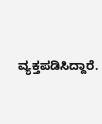ವ್ಯಕ್ತಪಡಿಸಿದ್ದಾರೆ.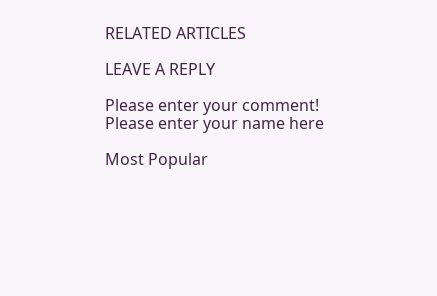RELATED ARTICLES

LEAVE A REPLY

Please enter your comment!
Please enter your name here

Most Popular